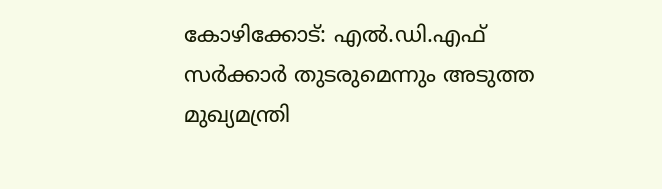കോഴിക്കോട്: എല്‍.ഡി.എഫ് സര്‍ക്കാര്‍ തുടരുമെന്നും അടുത്ത മുഖ്യമന്ത്രി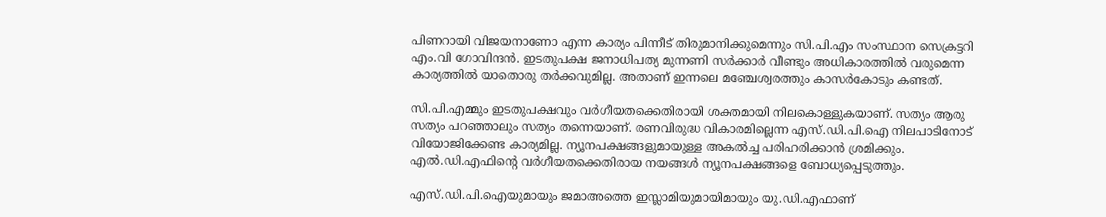പിണറായി വിജയനാണോ എന്ന കാര്യം പിന്നീട് തിരുമാനിക്കുമെന്നും സി.പി.എം സംസ്ഥാന സെക്രട്ടറി എം.വി ഗോവിന്ദന്‍. ഇടതുപക്ഷ ജനാധിപത്യ മുന്നണി സര്‍ക്കാര്‍ വീണ്ടും അധികാരത്തില്‍ വരുമെന്ന കാര്യത്തില്‍ യാതൊരു തര്‍ക്കവുമില്ല. അതാണ് ഇന്നലെ മഞ്ചേശ്വരത്തും കാസര്‍കോടും കണ്ടത്.

സി.പി.എമ്മും ഇടതുപക്ഷവും വര്‍ഗീയതക്കെതിരായി ശക്തമായി നിലകൊള്ളുകയാണ്. സത്യം ആരു സത്യം പറഞ്ഞാലും സത്യം തന്നെയാണ്. രണവിരുദ്ധ വികാരമില്ലെന്ന എസ്.ഡി.പി.ഐ നിലപാടിനോട് വിയോജിക്കേണ്ട കാര്യമില്ല. ന്യൂനപക്ഷങ്ങളുമായുള്ള അകല്‍ച്ച പരിഹരിക്കാന്‍ ശ്രമിക്കും. എല്‍.ഡി.എഫിന്റെ വര്‍ഗീയതക്കെതിരായ നയങ്ങള്‍ ന്യൂനപക്ഷങ്ങളെ ബോധ്യപ്പെടുത്തും.

എസ്.ഡി.പി.ഐയുമായും ജമാഅത്തെ ഇസ്ലാമിയുമായിമായും യു.ഡി.എഫാണ്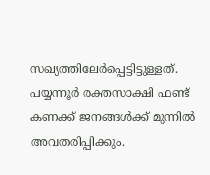സഖ്യത്തിലേര്‍പ്പെട്ടിട്ടുള്ളത്. പയ്യന്നൂര്‍ രക്തസാക്ഷി ഫണ്ട് കണക്ക് ജനങ്ങള്‍ക്ക് മുന്നില്‍ അവതരിപ്പിക്കും.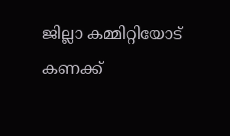ജില്ലാ കമ്മിറ്റിയോട് കണക്ക്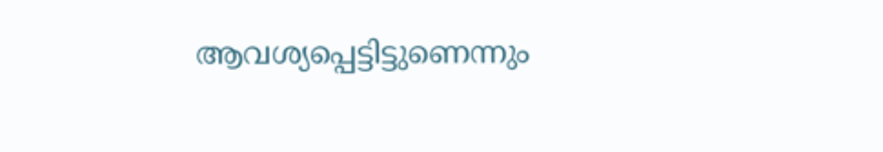ആവശ്യപ്പെട്ടിട്ടുണെന്നും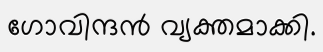ഗോവിന്ദന്‍ വ്യക്തമാക്കി.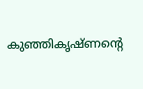കുഞ്ഞികൃഷ്ണന്റെ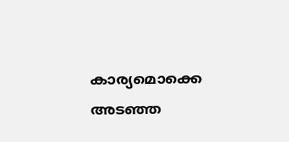കാര്യമൊക്കെ അടഞ്ഞ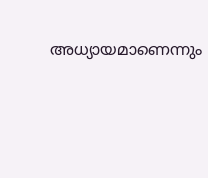അധ്യായമാണെന്നും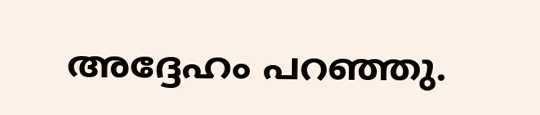അദ്ദേഹം പറഞ്ഞു.